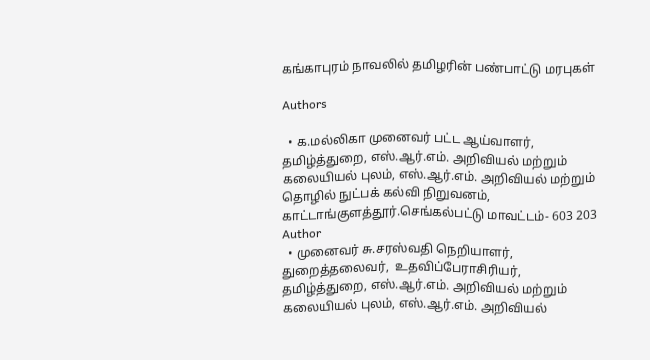கங்காபுரம் நாவலில் தமிழரின் பண்பாட்டு மரபுகள்

Authors

  • க.மல்லிகா முனைவர் பட்ட ஆய்வாளர், தமிழ்த்துறை, எஸ்.ஆர்.எம். அறிவியல் மற்றும் கலையியல் புலம், எஸ்.ஆர்.எம். அறிவியல் மற்றும் தொழில் நுட்பக் கல்வி நிறுவனம், காட்டாங்குளத்தூர்.செங்கல்பட்டு மாவட்டம்- 603 203 Author
  • முனைவர் சு.சரஸ்வதி நெறியாளர், துறைத்தலைவர்,  உதவிப்பேராசிரியர், தமிழ்த்துறை, எஸ்.ஆர்.எம். அறிவியல் மற்றும் கலையியல் புலம், எஸ்.ஆர்.எம். அறிவியல்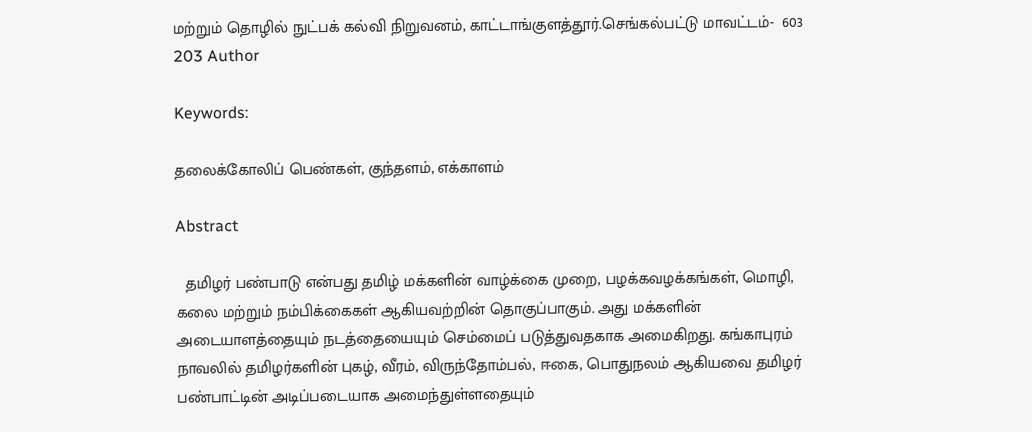மற்றும் தொழில் நுட்பக் கல்வி நிறுவனம், காட்டாங்குளத்தூர்.செங்கல்பட்டு மாவட்டம்-  603 203 Author

Keywords:

தலைக்கோலிப் பெண்கள், குந்தளம், எக்காளம்

Abstract

  தமிழர் பண்பாடு என்பது தமிழ் மக்களின் வாழ்க்கை முறை, பழக்கவழக்கங்கள், மொழி, கலை மற்றும் நம்பிக்கைகள் ஆகியவற்றின் தொகுப்பாகும். அது மக்களின் அடையாளத்தையும் நடத்தையையும் செம்மைப் படுத்துவதகாக அமைகிறது. கங்காபுரம் நாவலில் தமிழர்களின் புகழ், வீரம், விருந்தோம்பல், ஈகை, பொதுநலம் ஆகியவை தமிழர் பண்பாட்டின் அடிப்படையாக அமைந்துள்ளதையும்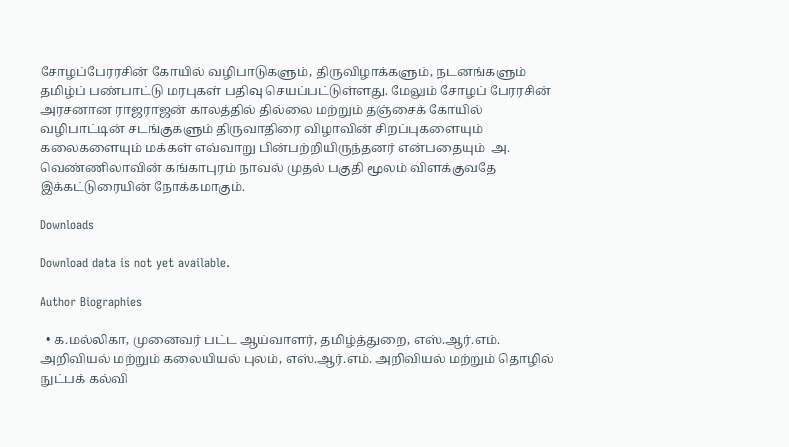சோழப்பேரரசின் கோயில் வழிபாடுகளும், திருவிழாக்களும், நடனங்களும் தமிழ்ப் பண்பாட்டு மரபுகள் பதிவு செயப்பட்டுள்ளது. மேலும் சோழப் பேரரசின் அரசனான ராஜராஜன் காலத்தில் தில்லை மற்றும் தஞ்சைக் கோயில் வழிபாட்டின் சடங்குகளும் திருவாதிரை விழாவின் சிறப்புகளையும் கலைகளையும் மக்கள் எவ்வாறு பின்பற்றியிருந்தனர் என்பதையும்  அ. வெண்ணிலாவின் கங்காபுரம் நாவல் முதல் பகுதி மூலம் விளக்குவதே இக்கட்டுரையின் நோக்கமாகும்.

Downloads

Download data is not yet available.

Author Biographies

  • க.மல்லிகா, முனைவர் பட்ட ஆய்வாளர், தமிழ்த்துறை, எஸ்.ஆர்.எம். அறிவியல் மற்றும் கலையியல் புலம், எஸ்.ஆர்.எம். அறிவியல் மற்றும் தொழில் நுட்பக் கல்வி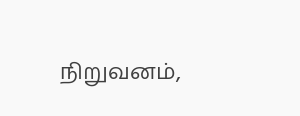நிறுவனம்,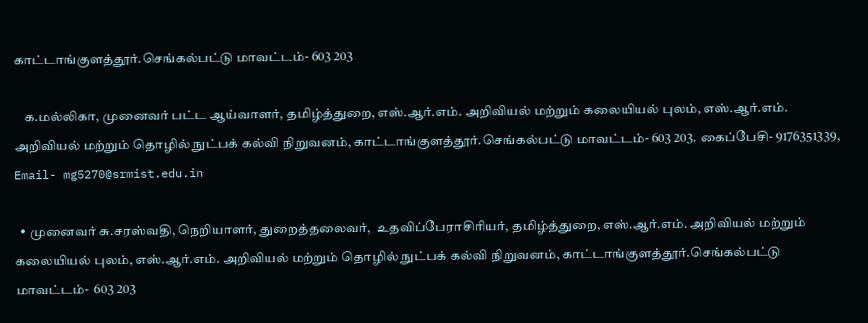காட்டாங்குளத்தூர்.செங்கல்பட்டு மாவட்டம்- 603 203

    க.மல்லிகா, முனைவர் பட்ட ஆய்வாளர், தமிழ்த்துறை, எஸ்.ஆர்.எம். அறிவியல் மற்றும் கலையியல் புலம், எஸ்.ஆர்.எம். அறிவியல் மற்றும் தொழில் நுட்பக் கல்வி நிறுவனம், காட்டாங்குளத்தூர்.செங்கல்பட்டு மாவட்டம்- 603 203. கைப்பேசி- 9176351339, Email- mg5270@srmist.edu.in

  • முனைவர் சு.சரஸ்வதி, நெறியாளர், துறைத்தலைவர்,  உதவிப்பேராசிரியர், தமிழ்த்துறை, எஸ்.ஆர்.எம். அறிவியல் மற்றும் கலையியல் புலம், எஸ்.ஆர்.எம். அறிவியல் மற்றும் தொழில் நுட்பக் கல்வி நிறுவனம், காட்டாங்குளத்தூர்.செங்கல்பட்டு மாவட்டம்-  603 203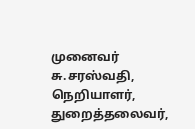முனைவர் சு.சரஸ்வதி, நெறியாளர், துறைத்தலைவர்,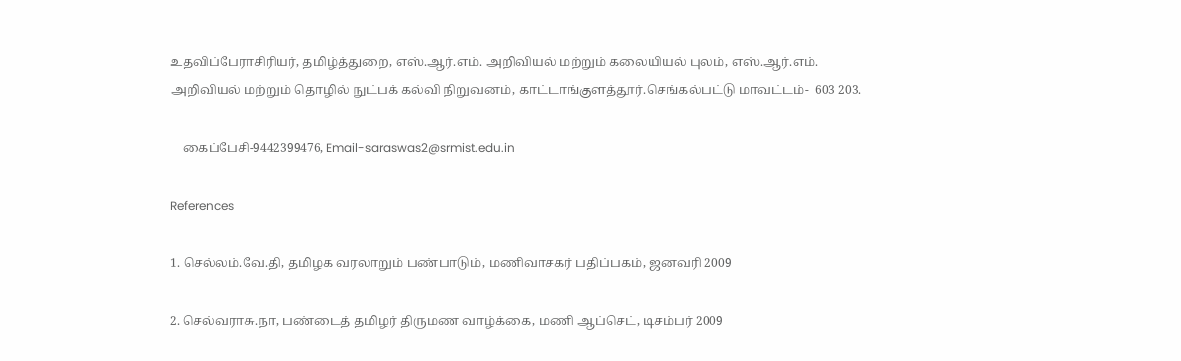உதவிப்பேராசிரியர், தமிழ்த்துறை, எஸ்.ஆர்.எம். அறிவியல் மற்றும் கலையியல் புலம், எஸ்.ஆர்.எம். அறிவியல் மற்றும் தொழில் நுட்பக் கல்வி நிறுவனம், காட்டாங்குளத்தூர்.செங்கல்பட்டு மாவட்டம்-  603 203.

    கைப்பேசி-9442399476, Email-saraswas2@srmist.edu.in

References

1. செல்லம்.வே.தி, தமிழக வரலாறும் பண்பாடும், மணிவாசகர் பதிப்பகம், ஜனவரி 2009

2. செல்வராசு.நா, பண்டைத் தமிழர் திருமண வாழ்க்கை, மணி ஆப்செட், டிசம்பர் 2009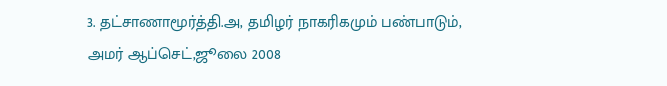3. தட்சாணாமூர்த்தி.அ, தமிழர் நாகரிகமும் பண்பாடும், அமர் ஆப்செட்,ஜூலை 2008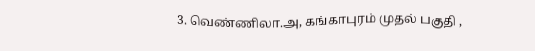3. வெண்ணிலா.அ, கங்காபுரம் முதல் பகுதி ,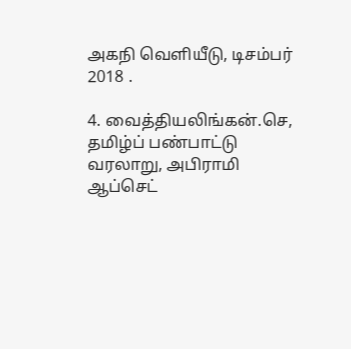அகநி வெளியீடு, டிசம்பர் 2018 .

4. வைத்தியலிங்கன்.செ, தமிழ்ப் பண்பாட்டு வரலாறு, அபிராமி ஆப்செட்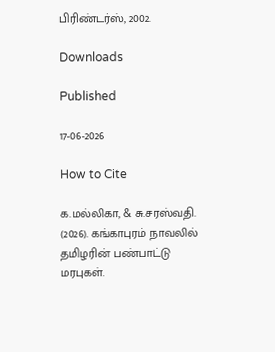பிரிண்டர்ஸ், 2002.

Downloads

Published

17-06-2026

How to Cite

க.மல்லிகா, & சு.சரஸ்வதி. (2026). கங்காபுரம் நாவலில் தமிழரின் பண்பாட்டு மரபுகள்.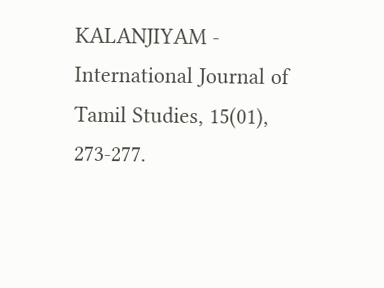KALANJIYAM - International Journal of Tamil Studies, 15(01), 273-277.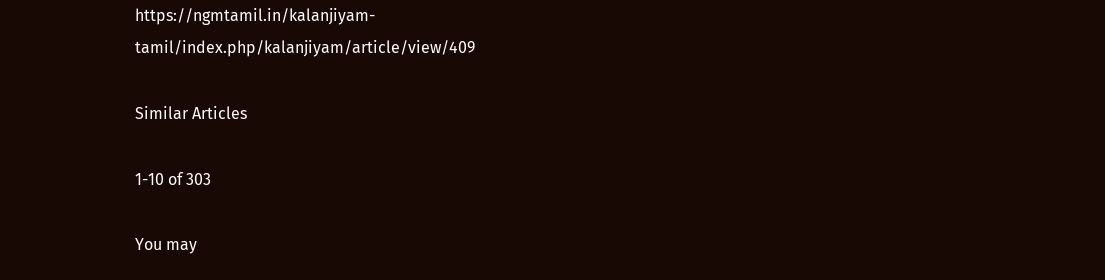https://ngmtamil.in/kalanjiyam-tamil/index.php/kalanjiyam/article/view/409

Similar Articles

1-10 of 303

You may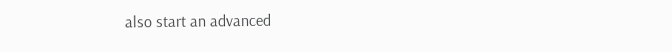also start an advanced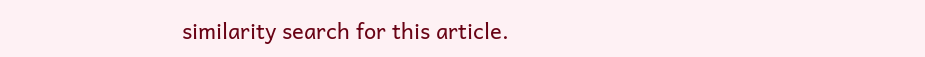similarity search for this article.